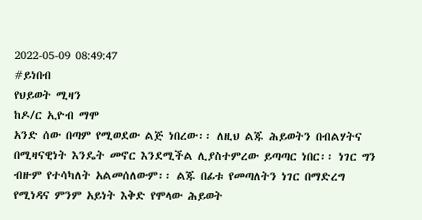2022-05-09 08:49:47
#ይነበብ
የህይወት ሚዛን
ከዶ/ር ኢዮብ ማሞ
አንድ ሰው በጣም የሚወደው ልጅ ነበረው፡፡ ለዚህ ልጁ ሕይወትን በብልሃትና በሚዛናዊነት እንዴት መኖር እንደሚችል ሊያስተምረው ይጣጣር ነበር፡፡ ነገር ግን ብዙም የተሳካለት አልመሰለውም፡፡ ልጁ በፊቱ የመጣለትን ነገር በማድረግ የሚነዳና ምንም አይነት እቅድ የሞላው ሕይወት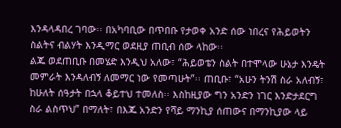እንዳላዳበረ ገባው፡፡ በአካባቢው በጥበቡ የታወቀ አንድ ሰው ነበረና የሕይወትን ስልትና ብልሃት እንዲማር ወደዚያ ጠቢብ ሰው ላከው፡፡
ልጁ ወደጠቢቡ በመሄድ እንዲህ አለው፣ “ሕይወቴን ስልት በተሞላው ሁኔታ እንዴት መምራት እንዳለብኝ ለመማር ነው የመጣሁት”፡፡ ጠቢቡ፣ “አሁን ትንሽ ስራ አለብኝ፣ ከሁለት ሰዓታት በኋላ ቆይተህ ተመለስ፡፡ እስከዚያው ግን አንድን ነገር እንድታደርግ ስራ ልስጥህ” በማለት፣ በእጁ አንድን የሻይ ማንኪያ ሰጠውና በማንኪያው ላይ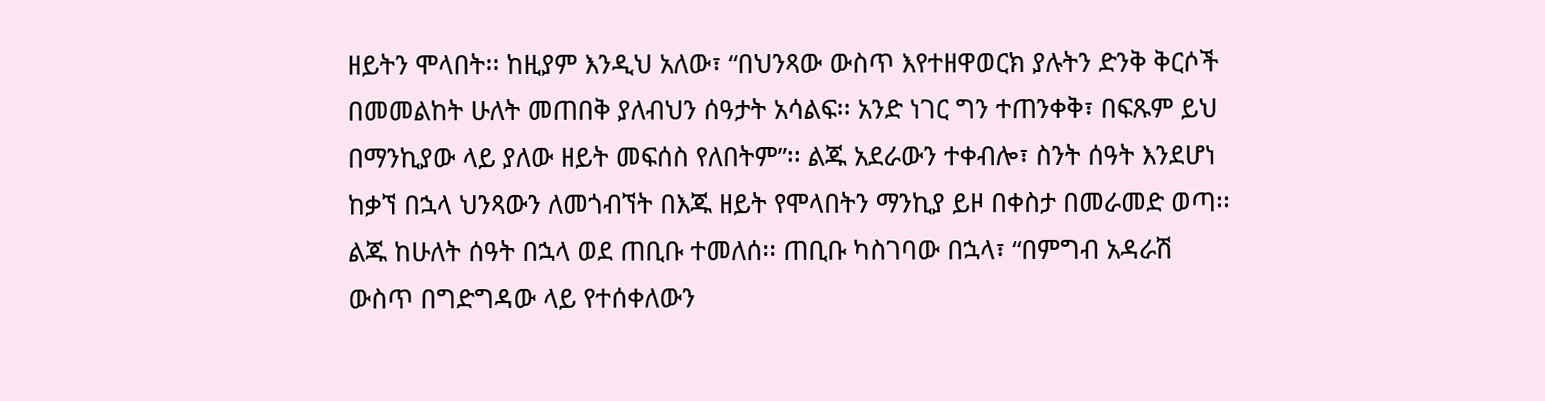ዘይትን ሞላበት፡፡ ከዚያም እንዲህ አለው፣ “በህንጻው ውስጥ እየተዘዋወርክ ያሉትን ድንቅ ቅርሶች በመመልከት ሁለት መጠበቅ ያለብህን ሰዓታት አሳልፍ፡፡ አንድ ነገር ግን ተጠንቀቅ፣ በፍጹም ይህ በማንኪያው ላይ ያለው ዘይት መፍሰስ የለበትም”፡፡ ልጁ አደራውን ተቀብሎ፣ ስንት ሰዓት እንደሆነ ከቃኘ በኋላ ህንጻውን ለመጎብኘት በእጁ ዘይት የሞላበትን ማንኪያ ይዞ በቀስታ በመራመድ ወጣ፡፡
ልጁ ከሁለት ሰዓት በኋላ ወደ ጠቢቡ ተመለሰ፡፡ ጠቢቡ ካስገባው በኋላ፣ “በምግብ አዳራሽ ውስጥ በግድግዳው ላይ የተሰቀለውን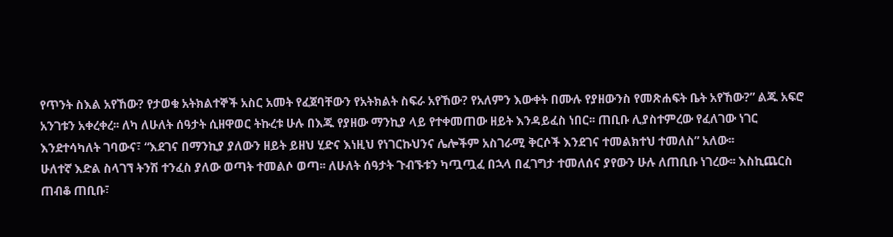የጥንት ስእል አየኸው? የታወቁ አትክልተኞች አስር አመት የፈጀባቸውን የአትክልት ስፍራ አየኸው? የአለምን እውቀት በሙሉ የያዘውንስ የመጽሐፍት ቤት አየኸው?” ልጁ አፍሮ አንገቱን አቀረቀረ፡፡ ለካ ለሁለት ሰዓታት ሲዘዋወር ትኩረቱ ሁሉ በእጁ የያዘው ማንኪያ ላይ የተቀመጠው ዘይት እንዳይፈስ ነበር፡፡ ጠቢቡ ሊያስተምረው የፈለገው ነገር እንደተሳካለት ገባውና፣ “እደገና በማንኪያ ያለውን ዘይት ይዘህ ሂድና እነዚህ የነገርኩህንና ሌሎችም አስገራሚ ቅርሶች እንደገና ተመልክተህ ተመለስ” አለው፡፡
ሁለተኛ እድል ስላገኘ ትንሽ ተንፈስ ያለው ወጣት ተመልሶ ወጣ፡፡ ለሁለት ሰዓታት ጉብኙቱን ካጧጧፈ በኋላ በፈገግታ ተመለሰና ያየውን ሁሉ ለጠቢቡ ነገረው፡፡ እስኪጨርስ ጠብቆ ጠቢቡ፣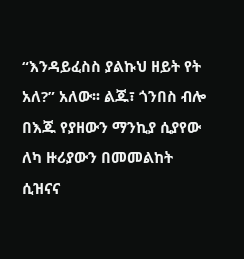“እንዳይፈስስ ያልኩህ ዘይት የት አለ?” አለው፡፡ ልጁ፣ ጎንበስ ብሎ በእጁ የያዘውን ማንኪያ ሲያየው ለካ ዙሪያውን በመመልከት ሲዝናና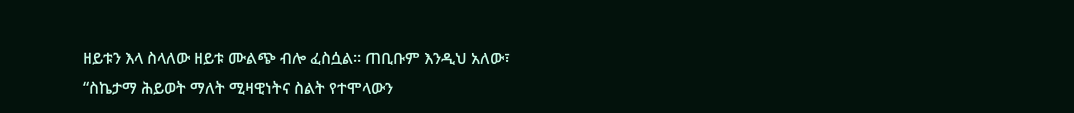ዘይቱን እላ ስላለው ዘይቱ ሙልጭ ብሎ ፈስሷል፡፡ ጠቢቡም እንዲህ አለው፣ “ስኬታማ ሕይወት ማለት ሚዛዊነትና ስልት የተሞላውን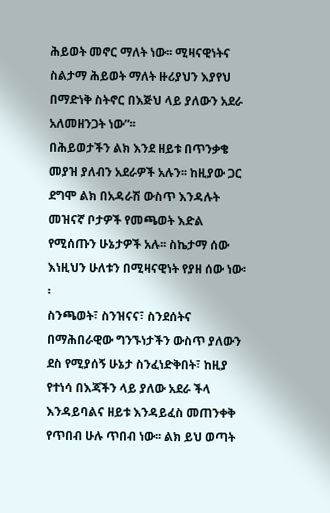ሕይወት መኖር ማለት ነው፡፡ ሚዛናዊነትና ስልታማ ሕይወት ማለት ዙሪያህን እያየህ በማድነቅ ስትኖር በእጅህ ላይ ያለውን አደራ አለመዘንጋት ነው”፡፡
በሕይወታችን ልክ እንደ ዘይቱ በጥንቃቄ መያዝ ያለብን አደራዎች አሉን፡፡ ከዚያው ጋር ደግሞ ልክ በአዳራሽ ውስጥ እንዳሉት መዝናኛ ቦታዎች የመጫወት እድል የሚሰጡን ሁኔታዎች አሉ፡፡ ስኬታማ ሰው እነዚህን ሁለቱን በሚዛናዊነት የያዘ ሰው ነው፡፡
ስንጫወት፣ ስንዝናና፣ ስንደሰትና በማሕበራዊው ግንኙነታችን ውስጥ ያለውን ደስ የሚያሰኝ ሁኔታ ስንፈነድቅበት፣ ከዚያ የተነሳ በእጃችን ላይ ያለው አደራ ችላ እንዳይባልና ዘይቱ እንዳይፈስ መጠንቀቅ የጥበብ ሁሉ ጥበብ ነው፡፡ ልክ ይህ ወጣት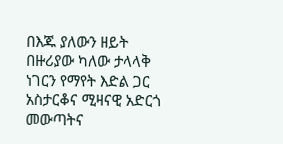በእጁ ያለውን ዘይት በዙሪያው ካለው ታላላቅ ነገርን የማየት እድል ጋር አስታርቆና ሚዛናዊ አድርጎ መውጣትና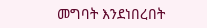መግባት እንደነበረበት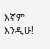እኛም እንዲሁ!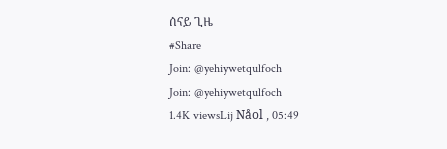ሰናይ ጊዜ
#Share
Join: @yehiywetqulfoch
Join: @yehiywetqulfoch
1.4K viewsLij Nåol , 05:49